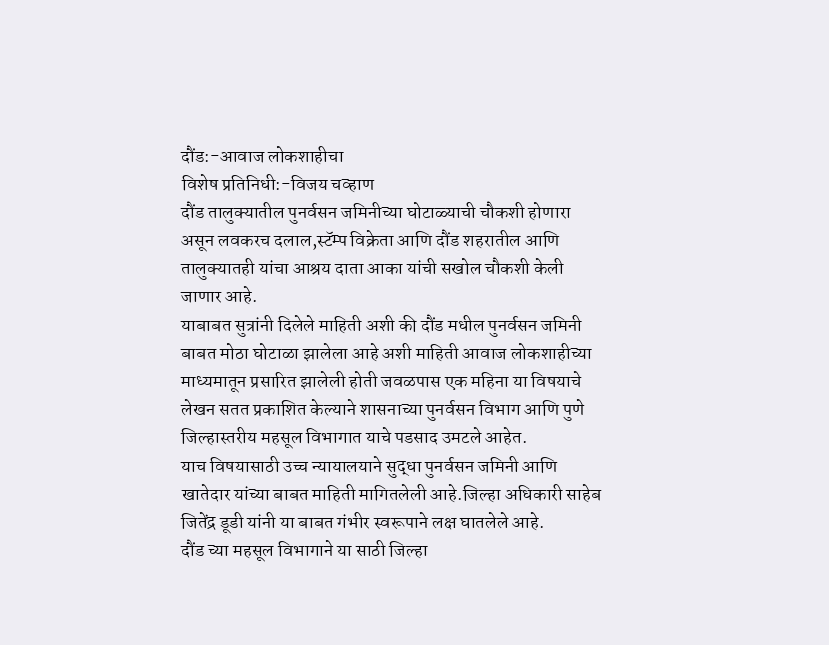दौंड:-आवाज लोकशाहीचा
विशेष प्रतिनिधी:-विजय चव्हाण
दौंड तालुक्यातील पुनर्वसन जमिनीच्या घोटाळ्याची चौकशी होणारा असून लवकरच दलाल,स्टॅम्प विक्रेता आणि दौंड शहरातील आणि तालुक्यातही यांचा आश्रय दाता आका यांची सखोल चौकशी केली जाणार आहे.
याबाबत सुत्रांनी दिलेले माहिती अशी की दौंड मधील पुनर्वसन जमिनी बाबत मोठा घोटाळा झालेला आहे अशी माहिती आवाज लोकशाहीच्या माध्यमातून प्रसारित झालेली होती जवळपास एक महिना या विषयाचे लेखन सतत प्रकाशित केल्याने शासनाच्या पुनर्वसन विभाग आणि पुणे जिल्हास्तरीय महसूल विभागात याचे पडसाद उमटले आहेत.
याच विषयासाठी उच्च न्यायालयाने सुद्धा पुनर्वसन जमिनी आणि खातेदार यांच्या बाबत माहिती मागितलेली आहे.जिल्हा अधिकारी साहेब जितेंद्र डूडी यांनी या बाबत गंभीर स्वरूपाने लक्ष घातलेले आहे.
दौंड च्या महसूल विभागाने या साठी जिल्हा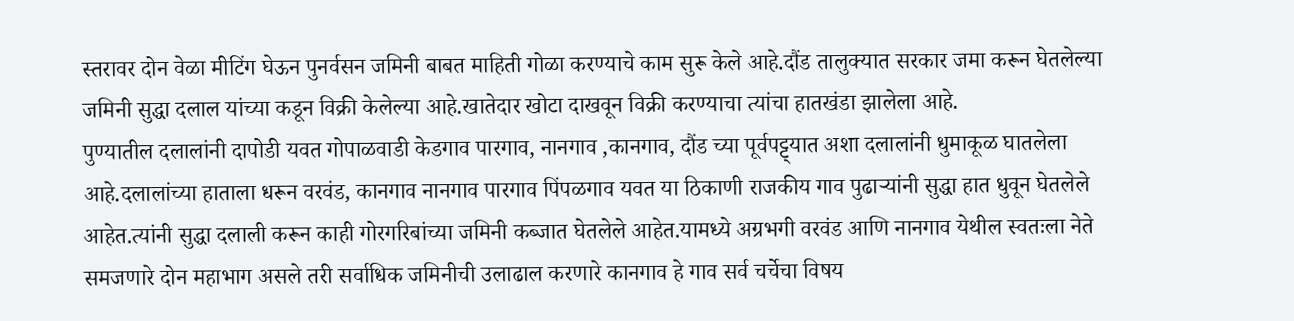स्तरावर दोन वेळा मीटिंग घेऊन पुनर्वसन जमिनी बाबत माहिती गोळा करण्याचे काम सुरू केले आहे.दौंड तालुक्यात सरकार जमा करून घेतलेल्या जमिनी सुद्धा दलाल यांच्या कडून विक्री केलेल्या आहे.खातेदार खोटा दाखवून विक्री करण्याचा त्यांचा हातखंडा झालेला आहे.
पुण्यातील दलालांनी दापोडी यवत गोपाळवाडी केडगाव पारगाव, नानगाव ,कानगाव, दौंड च्या पूर्वपट्ट्यात अशा दलालांनी धुमाकूळ घातलेला आहे.दलालांच्या हाताला धरून वरवंड, कानगाव नानगाव पारगाव पिंपळगाव यवत या ठिकाणी राजकीय गाव पुढाऱ्यांनी सुद्धा हात धुवून घेतलेले आहेत.त्यांनी सुद्धा दलाली करून काही गोरगरिबांच्या जमिनी कब्जात घेतलेले आहेत.यामध्ये अग्रभगी वरवंड आणि नानगाव येथील स्वतःला नेते समजणारे दोन महाभाग असले तरी सर्वाधिक जमिनीची उलाढाल करणारे कानगाव हे गाव सर्व चर्चेचा विषय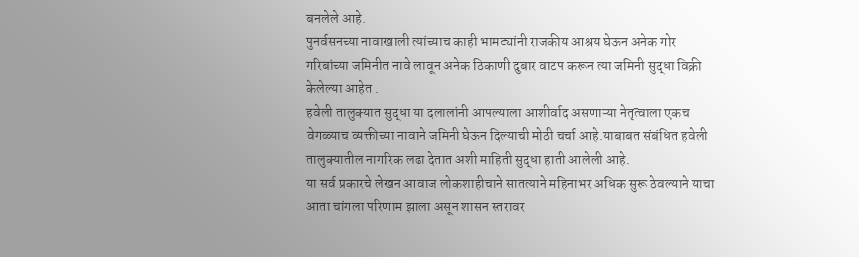बनलेले आहे.
पुनर्वसनच्या नावाखाली त्यांच्याच काही भामट्यांनी राजकीय आश्रय घेऊन अनेक गोर गरिबांच्या जमिनीत नावे लावून अनेक ठिकाणी दुबार वाटप करून त्या जमिनी सुद्धा विक्री केलेल्या आहेत .
हवेली तालुक्यात सुद्धा या दलालांनी आपल्याला आशीर्वाद असणाऱ्या नेतृत्वाला एकच वेगळ्याच व्यक्तीच्या नावाने जमिनी घेऊन दिल्याची मोठी चर्चा आहे.याबाबत संबंधित हवेली तालुक्यातील नागरिक लढा देतात अशी माहिती सुद्धा हाती आलेली आहे.
या सर्व प्रकारचे लेखन आवाज लोकशाहीचाने सातत्याने महिनाभर अधिक सुरू ठेवल्याने याचा आता चांगला परिणाम झाला असून शासन स्तरावर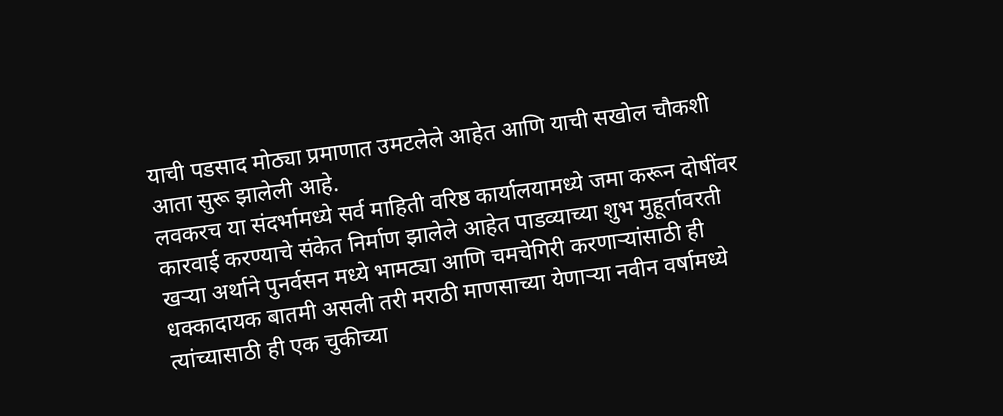याची पडसाद मोठ्या प्रमाणात उमटलेले आहेत आणि याची सखोल चौकशी आता सुरू झालेली आहे.
लवकरच या संदर्भामध्ये सर्व माहिती वरिष्ठ कार्यालयामध्ये जमा करून दोषींवर कारवाई करण्याचे संकेत निर्माण झालेले आहेत पाडव्याच्या शुभ मुहूर्तावरती खऱ्या अर्थाने पुनर्वसन मध्ये भामट्या आणि चमचेगिरी करणाऱ्यांसाठी ही धक्कादायक बातमी असली तरी मराठी माणसाच्या येणाऱ्या नवीन वर्षामध्ये त्यांच्यासाठी ही एक चुकीच्या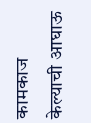कामकाज केल्याची आघाऊ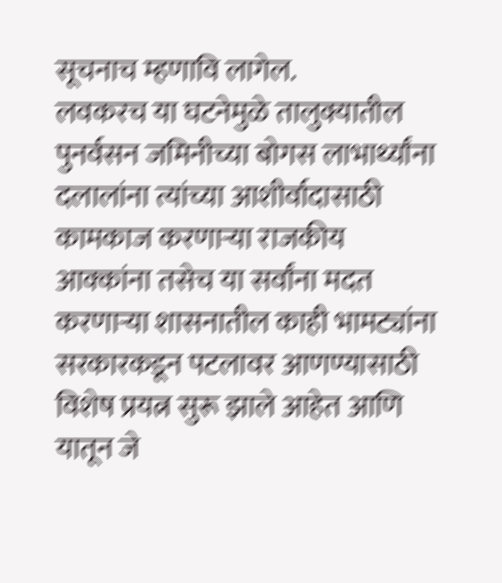सूचनाच म्हणावि लागेल.
लवकरच या घटनेमुळे तालुक्यातील पुनर्वसन जमिनीच्या बोगस लाभार्थ्यांना दलालांना त्यांच्या आशीर्वादासाठी कामकाज करणाऱ्या राजकीय आक्कांना तसेच या सर्वांना मदत करणाऱ्या शासनातील काही भामट्यांना सरकारकडून पटलावर आणण्यासाठी विशेष प्रयत्न सुरू झाले आहेत आणि यातून जे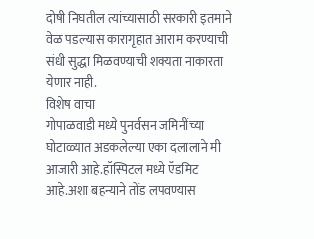दोषी निघतील त्यांच्यासाठी सरकारी इतमाने वेळ पडल्यास कारागृहात आराम करण्याची संधी सुद्धा मिळवण्याची शक्यता नाकारता येणार नाही.
विशेष वाचा
गोपाळवाडी मध्ये पुनर्वसन जमिनींच्या घोटाळ्यात अडकलेल्या एका दलालाने मी आजारी आहे.हॉस्पिटल मध्ये ऍडमिट आहे.अशा बहन्याने तोंड लपवण्यास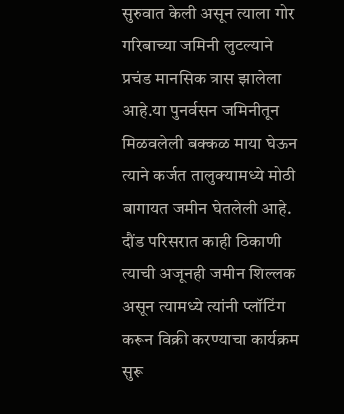सुरुवात केली असून त्याला गोर गरिबाच्या जमिनी लुटल्याने प्रचंड मानसिक त्रास झालेला आहे.या पुनर्वसन जमिनीतून मिळवलेली बक्कळ माया घेऊन त्याने कर्जत तालुक्यामध्ये मोठी बागायत जमीन घेतलेली आहे.
दौंड परिसरात काही ठिकाणी त्याची अजूनही जमीन शिल्लक असून त्यामध्ये त्यांनी प्लॉटिंग करून विक्री करण्याचा कार्यक्रम सुरू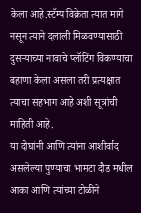केला आहे.स्टॅम्प विक्रेता त्यात मागे नसून त्याने दलाली मिळवण्यासाठी दुसऱ्याच्या नावाचे प्लॉटिंग विकण्याचा बहाणा केला असला तरी प्रत्यक्षात त्याचा सहभाग आहे अशी सूत्रांची माहिती आहे.
या दोघांनी आणि त्यांना आशीर्वाद असलेल्या पुण्याचा भामटा दौड मधील आका आणि त्यांच्या टोळीने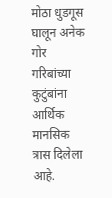मोठा धुडगूस घालून अनेक गोर गरिबांच्या कुटुंबांना आर्थिक मानसिक त्रास दिलेला आहे.